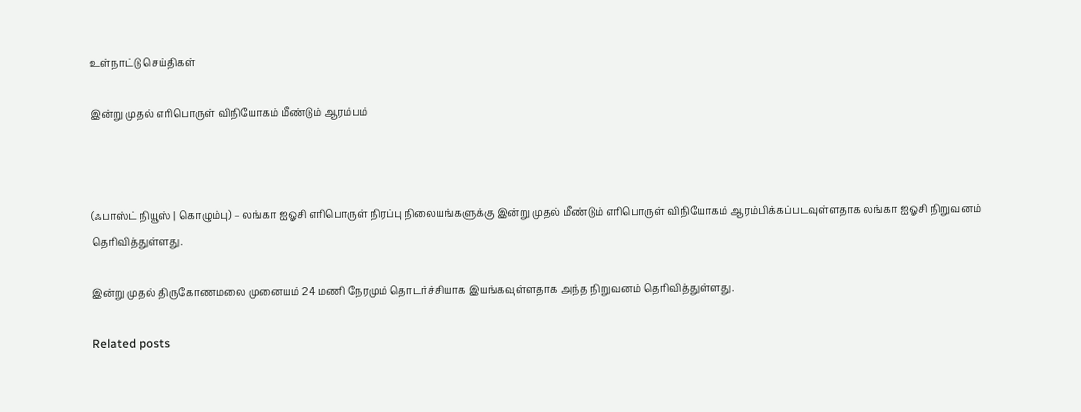உள்நாட்டு செய்திகள்

இன்று முதல் எரிபொருள் விநியோகம் மீண்டும் ஆரம்பம்



(ஃபாஸ்ட் நியூஸ் | கொழும்பு) – லங்கா ஐஓசி எரிபொருள் நிரப்பு நிலையங்களுக்கு இன்று முதல் மீண்டும் எரிபொருள் விநியோகம் ஆரம்பிக்கப்படவுள்ளதாக லங்கா ஐஓசி நிறுவனம் தெரிவித்துள்ளது.

இன்று முதல் திருகோணமலை முனையம் 24 மணி நேரமும் தொடர்ச்சியாக இயங்கவுள்ளதாக அந்த நிறுவனம் தெரிவித்துள்ளது.

Related posts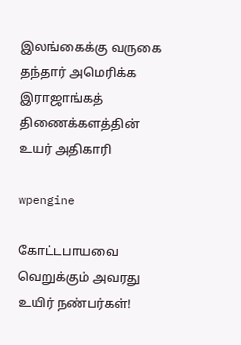இலங்கைக்கு வருகை தந்தார் அமெரிக்க இராஜாங்கத் திணைக்களத்தின் உயர் அதிகாரி

wpengine

கோட்டபாயவை வெறுக்கும் அவரது உயிர் நண்பர்கள்!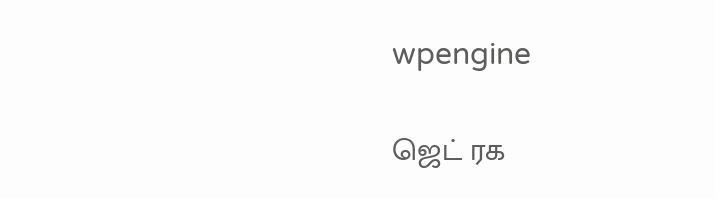wpengine

ஜெட் ரக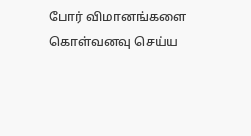போர் விமானங்களை கொள்வனவு செய்ய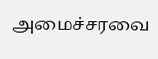அமைச்சரவை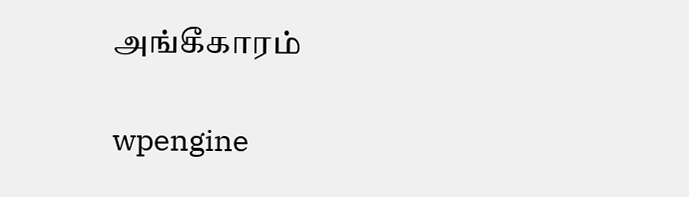அங்கீகாரம்

wpengine